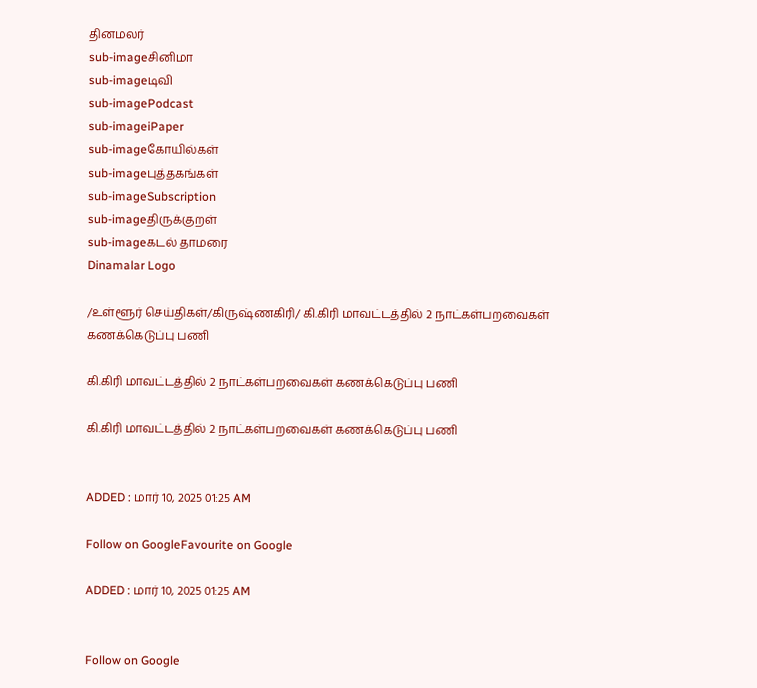தினமலர்
sub-imageசினிமா
sub-imageடிவி
sub-imagePodcast
sub-imageiPaper
sub-imageகோயில்கள்
sub-imageபுத்தகங்கள்
sub-imageSubscription
sub-imageதிருக்குறள்
sub-imageகடல் தாமரை
Dinamalar Logo

/உள்ளூர் செய்திகள்/கிருஷ்ணகிரி/ கி.கிரி மாவட்டத்தில் 2 நாட்கள்பறவைகள் கணக்கெடுப்பு பணி

கி.கிரி மாவட்டத்தில் 2 நாட்கள்பறவைகள் கணக்கெடுப்பு பணி

கி.கிரி மாவட்டத்தில் 2 நாட்கள்பறவைகள் கணக்கெடுப்பு பணி


ADDED : மார் 10, 2025 01:25 AM

Follow on GoogleFavourite on Google

ADDED : மார் 10, 2025 01:25 AM


Follow on Google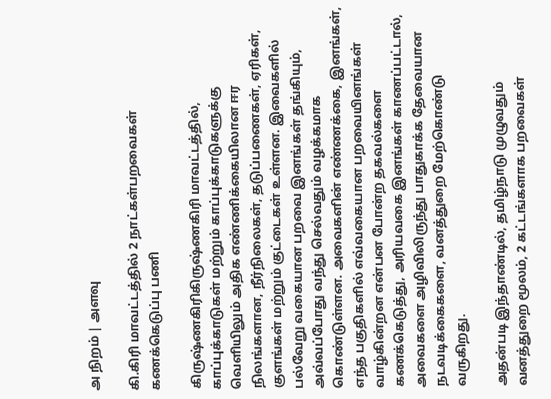அ நிறம் | அளவு

கி.கிரி மாவட்டத்தில் 2 நாட்கள்பறவைகள் கணக்கெடுப்பு பணி

கிருஷ்ணகிரிகிருஷ்ணகிரி மாவட்டத்தில், காப்புக்காடுகள் மற்றும் காப்புக்காடுகளுக்கு வெளியிலும் அதிக எண்ணிக்கையிலான ஈர நிலங்களான, நீர்நிலைகள், தடுப்பணைகள், ஏரிகள், குளங்கள் மற்றும் குட்டைகள் உள்ளன. இவைகளில் பல்வேறு வகையான பறவை இனங்கள் தங்கியும், அவ்வப்போது வந்து செல்வதும் வழக்கமாக கொண்டுள்ளன. அவைகளின் எண்ணக்கை, இனங்கள், எந்த பகுதிகளில் எவ்வகையான பறவையினங்கள் வாழ்கின்றன என்பன போன்ற தகவல்களை கணக்கெடுத்து, அரியவகை இனங்கள் காணப்பட்டால், அவைகளை அழிவிலிருந்து பாதுகாக்க தேவையான நடவடிக்கைகளை, வனத்துறை மேற்கொண்டு வருகிறது.

அதன்படி இந்தாண்டில், தமிழ்நாடு முழுவதும் வனத்துறை மூலம், 2 கட்டங்களாக பறவைகள்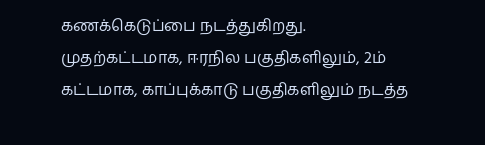கணக்கெடுப்பை நடத்துகிறது. முதற்கட்டமாக, ஈரநில பகுதிகளிலும், 2ம் கட்டமாக, காப்புக்காடு பகுதிகளிலும் நடத்த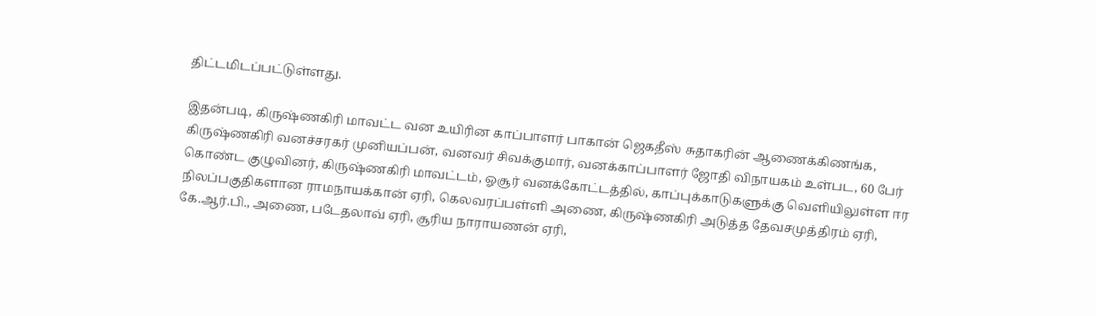திட்டமிடப்பட்டுள்ளது.

இதன்படி, கிருஷ்ணகிரி மாவட்ட வன உயிரின காப்பாளர் பாகான் ஜெகதீஸ் சுதாகரின் ஆணைக்கிணங்க, கிருஷ்ணகிரி வனச்சரகர் முனியப்பன், வனவர் சிவக்குமார், வனக்காப்பாளர் ஜோதி விநாயகம் உள்பட, 60 பேர் கொண்ட குழுவினர், கிருஷ்ணகிரி மாவட்டம், ஓசூர் வனக்கோட்டத்தில், காப்புக்காடுகளுக்கு வெளியிலுள்ள ஈர நிலப்பகுதிகளான ராமநாயக்கான் ஏரி, கெலவரப்பள்ளி அணை, கிருஷ்ணகிரி அடுத்த தேவசமுத்திரம் ஏரி, கே.ஆர்.பி., அணை, படேதலாவ் ஏரி, சூரிய நாராயணன் ஏரி,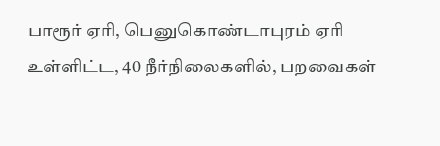பாரூர் ஏரி, பெனுகொண்டாபுரம் ஏரி உள்ளிட்ட, 40 நீர்நிலைகளில், பறவைகள்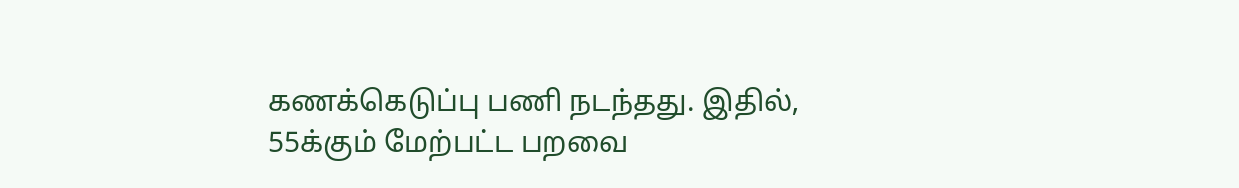கணக்கெடுப்பு பணி நடந்தது. இதில், 55க்கும் மேற்பட்ட பறவை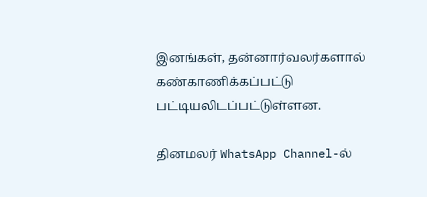இனங்கள், தன்னார்வலர்களால் கண்காணிக்கப்பட்டு பட்டியலிடப்பட்டுள்ளன.

தினமலர் WhatsApp Channel-ல்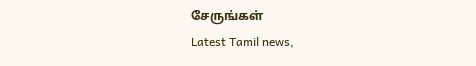சேருங்கள்
Latest Tamil news,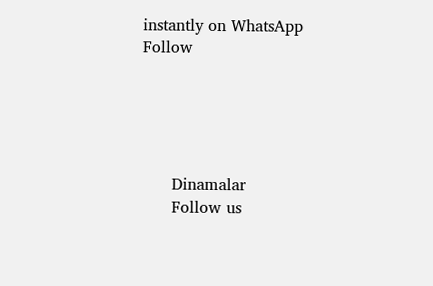instantly on WhatsApp
Follow





      Dinamalar
      Follow us